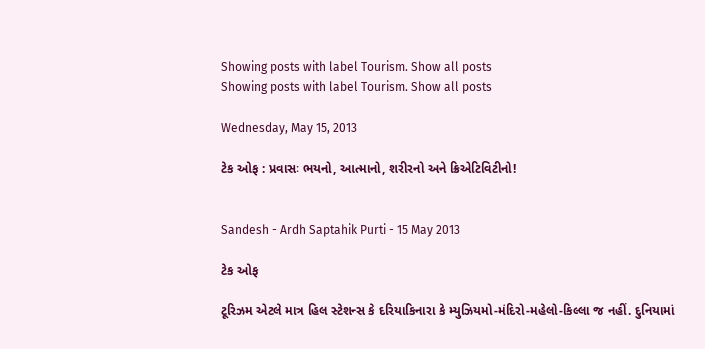Showing posts with label Tourism. Show all posts
Showing posts with label Tourism. Show all posts

Wednesday, May 15, 2013

ટેક ઓફ : પ્રવાસઃ ભયનો, આત્માનો, શરીરનો અને ક્રિએટિવિટીનો!


Sandesh - Ardh Saptahik Purti - 15 May 2013

ટેક ઓફ

ટૂરિઝમ એટલે માત્ર હિલ સ્ટેશન્સ કે દરિયાકિનારા કે મ્યુઝિયમો-મંદિરો-મહેલો-કિલ્લા જ નહીં. દુનિયામાં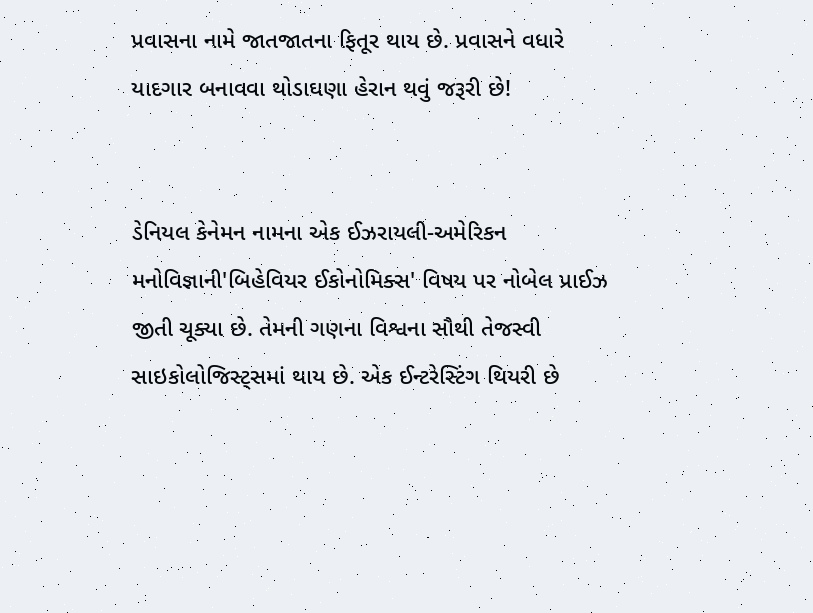પ્રવાસના નામે જાતજાતના ફિતૂર થાય છે. પ્રવાસને વધારે યાદગાર બનાવવા થોડાઘણા હેરાન થવું જરૂરી છે!


ડેનિયલ કેનેમન નામના એક ઈઝરાયલી-અમેરિકન મનોવિજ્ઞાની'બિહેવિયર ઈકોનોમિક્સ' વિષય પર નોબેલ પ્રાઈઝ જીતી ચૂક્યા છે. તેમની ગણના વિશ્વના સૌથી તેજસ્વી સાઇકોલોજિસ્ટ્સમાં થાય છે. એક ઈન્ટરેસ્ટિંગ થિયરી છે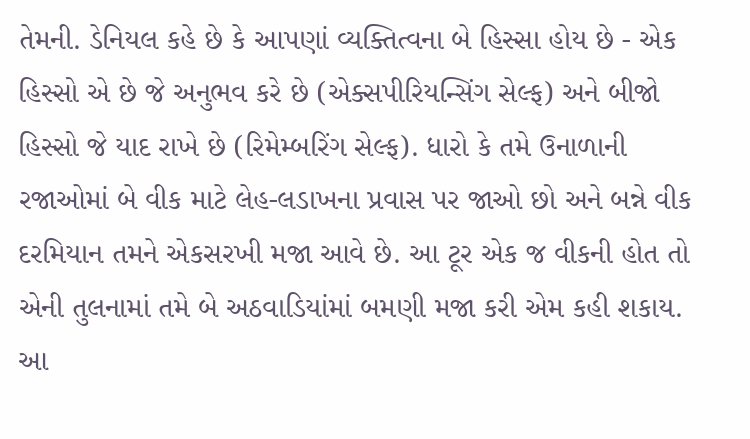તેમની. ડેનિયલ કહે છે કે આપણાં વ્યક્તિત્વના બે હિસ્સા હોય છે - એક હિસ્સો એ છે જે અનુભવ કરે છે (એક્સપીરિયન્સિંગ સેલ્ફ) અને બીજો હિસ્સો જે યાદ રાખે છે (રિમેમ્બરિંગ સેલ્ફ). ધારો કે તમે ઉનાળાની રજાઓમાં બે વીક માટે લેહ-લડાખના પ્રવાસ પર જાઓ છો અને બન્ને વીક દરમિયાન તમને એકસરખી મજા આવે છે. આ ટૂર એક જ વીકની હોત તો એની તુલનામાં તમે બે અઠવાડિયાંમાં બમણી મજા કરી એમ કહી શકાય. આ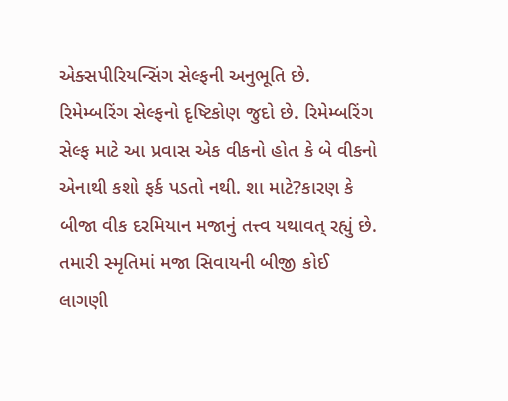એક્સપીરિયન્સિંગ સેલ્ફની અનુભૂતિ છે. રિમેમ્બરિંગ સેલ્ફનો દૃષ્ટિકોણ જુદો છે. રિમેમ્બરિંગ સેલ્ફ માટે આ પ્રવાસ એક વીકનો હોત કે બે વીકનો એનાથી કશો ફર્ક પડતો નથી. શા માટે?કારણ કે બીજા વીક દરમિયાન મજાનું તત્ત્વ યથાવત્ રહ્યું છે. તમારી સ્મૃતિમાં મજા સિવાયની બીજી કોઈ લાગણી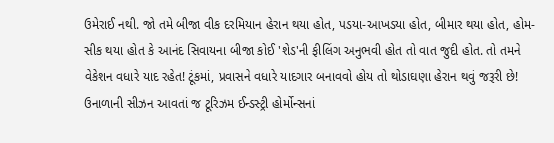ઉમેરાઈ નથી. જો તમે બીજા વીક દરમિયાન હેરાન થયા હોત, પડયા-આખડયા હોત, બીમાર થયા હોત, હોમ-સીક થયા હોત કે આનંદ સિવાયના બીજા કોઈ 'શેડ'ની ફીલિંગ અનુભવી હોત તો વાત જુદી હોત. તો તમને વેકેશન વધારે યાદ રહેત! ટૂંકમાં, પ્રવાસને વધારે યાદગાર બનાવવો હોય તો થોડાઘણા હેરાન થવું જરૂરી છે!
ઉનાળાની સીઝન આવતાં જ ટૂરિઝમ ઈન્ડસ્ટ્રી હોર્મોન્સનાં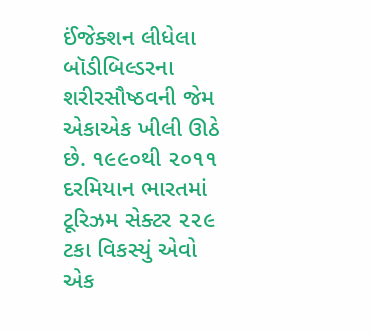ઈંજેક્શન લીધેલા બૉડીબિલ્ડરના શરીરસૌષ્ઠવની જેમ એકાએક ખીલી ઊઠે છે. ૧૯૯૦થી ૨૦૧૧ દરમિયાન ભારતમાં ટૂરિઝમ સેક્ટર ૨૨૯ ટકા વિકસ્યું એવો એક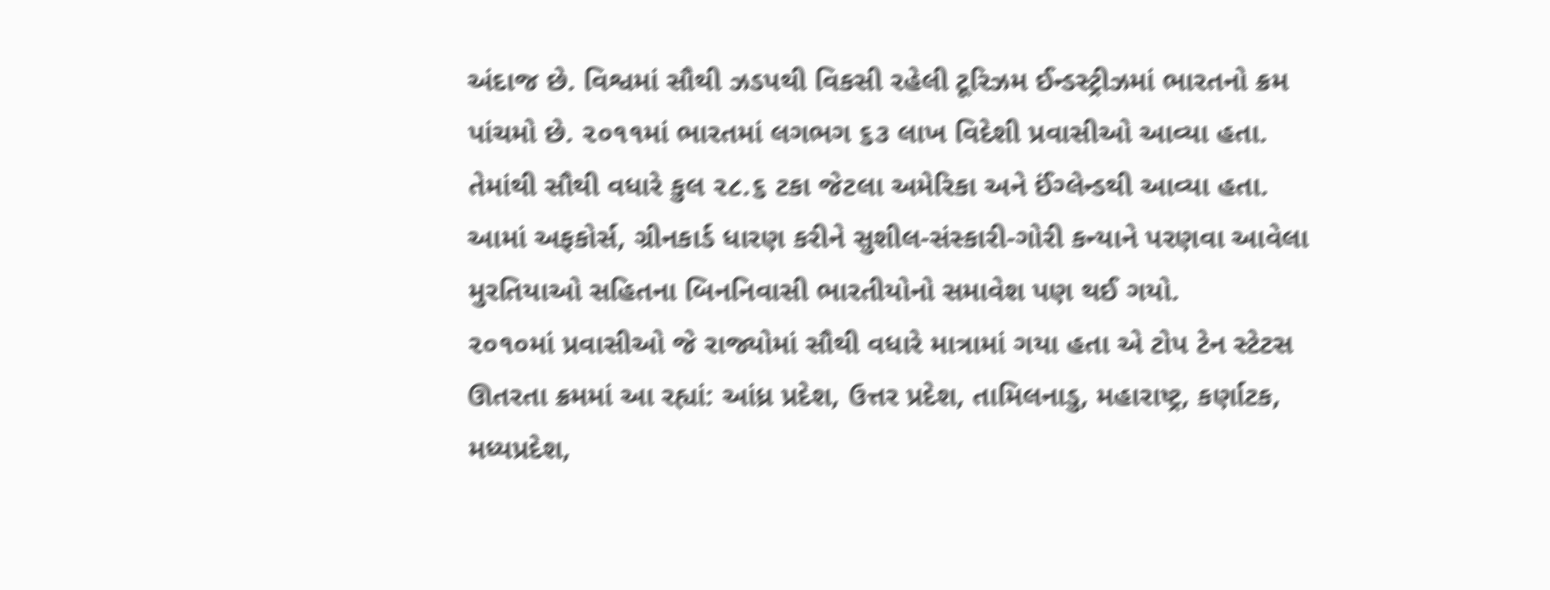અંદાજ છે. વિશ્વમાં સૌથી ઝડપથી વિકસી રહેલી ટૂરિઝમ ઈન્ડસ્ટ્રીઝમાં ભારતનો ક્રમ પાંચમો છે. ૨૦૧૧માં ભારતમાં લગભગ ૬૩ લાખ વિદેશી પ્રવાસીઓ આવ્યા હતા. તેમાંથી સૌથી વધારે કુલ ૨૮.૬ ટકા જેટલા અમેરિકા અને ઈંગ્લેન્ડથી આવ્યા હતા. આમાં અફકોર્સ, ગ્રીનકાર્ડ ધારણ કરીને સુશીલ-સંસ્કારી-ગોરી કન્યાને પરણવા આવેલા મુરતિયાઓ સહિતના બિનનિવાસી ભારતીયોનો સમાવેશ પણ થઈ ગયો.
૨૦૧૦માં પ્રવાસીઓ જે રાજ્યોમાં સૌથી વધારે માત્રામાં ગયા હતા એ ટોપ ટેન સ્ટેટસ ઊતરતા ક્રમમાં આ રહ્યાં: આંધ્ર પ્રદેશ, ઉત્તર પ્રદેશ, તામિલનાડુ, મહારાષ્ટ્ર, કર્ણાટક, મધ્યપ્રદેશ,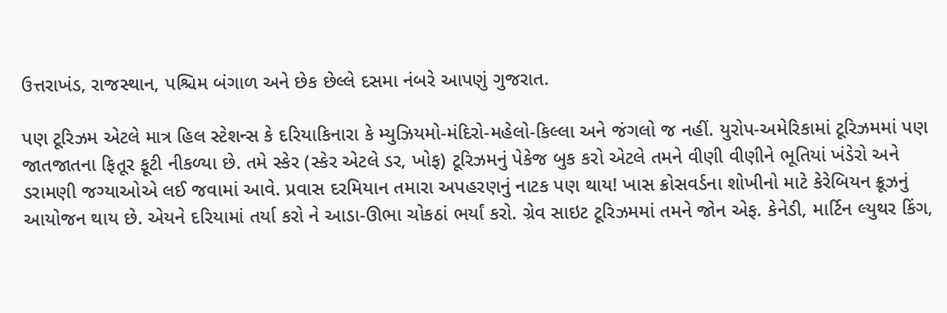ઉત્તરાખંડ, રાજસ્થાન, પશ્ચિમ બંગાળ અને છેક છેલ્લે દસમા નંબરે આપણું ગુજરાત.

પણ ટૂરિઝમ એટલે માત્ર હિલ સ્ટેશન્સ કે દરિયાકિનારા કે મ્યુઝિયમો-મંદિરો-મહેલો-કિલ્લા અને જંગલો જ નહીં. યુરોપ-અમેરિકામાં ટૂરિઝમમાં પણ જાતજાતના ફિતૂર ફૂટી નીકળ્યા છે. તમે સ્કેર (સ્કેર એટલે ડર, ખોફ) ટૂરિઝમનું પેકેજ બુક કરો એટલે તમને વીણી વીણીને ભૂતિયાં ખંડેરો અને ડરામણી જગ્યાઓએ લઈ જવામાં આવે. પ્રવાસ દરમિયાન તમારા અપહરણનું નાટક પણ થાય! ખાસ ક્રોસવર્ડના શોખીનો માટે કેરેબિયન ક્રૂઝનું આયોજન થાય છે. એયને દરિયામાં તર્યા કરો ને આડા-ઊભા ચોકઠાં ભર્યાં કરો. ગ્રેવ સાઇટ ટૂરિઝમમાં તમને જોન એફ. કેનેડી, માર્ટિન લ્યુથર કિંગ,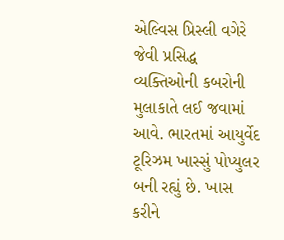એલ્વિસ પ્રિસ્લી વગેરે જેવી પ્રસિદ્ધ વ્યક્તિઓની કબરોની મુલાકાતે લઈ જવામાં આવે. ભારતમાં આયુર્વેદ ટૂરિઝમ ખાસ્સું પોપ્યુલર બની રહ્યું છે. ખાસ કરીને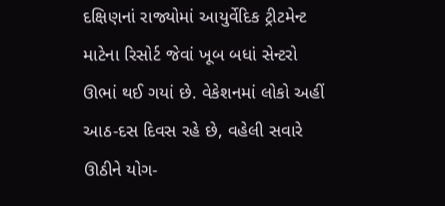દક્ષિણનાં રાજ્યોમાં આયુર્વેદિક ટ્રીટમેન્ટ માટેના રિસોર્ટ જેવાં ખૂબ બધાં સેન્ટરો ઊભાં થઈ ગયાં છે. વેકેશનમાં લોકો અહીં આઠ-દસ દિવસ રહે છે, વહેલી સવારે ઊઠીને યોગ-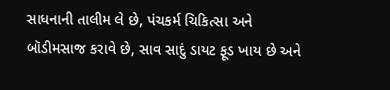સાધનાની તાલીમ લે છે, પંચકર્મ ચિકિત્સા અને બૉડીમસાજ કરાવે છે, સાવ સાદું ડાયટ ફૂડ ખાય છે અને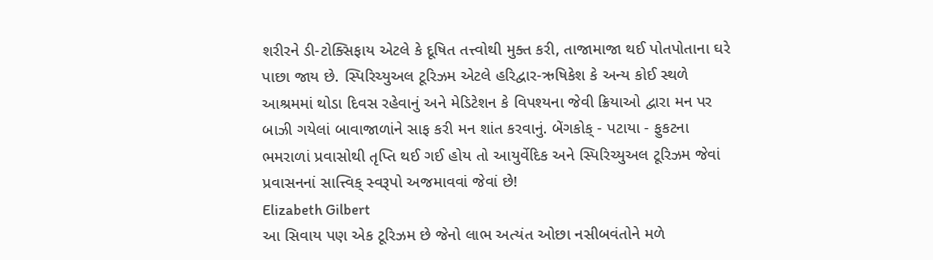શરીરને ડી-ટોક્સિફાય એટલે કે દૂષિત તત્ત્વોથી મુક્ત કરી, તાજામાજા થઈ પોતપોતાના ઘરે પાછા જાય છે. સ્પિરિચ્યુઅલ ટૂરિઝમ એટલે હરિદ્વાર-ઋષિકેશ કે અન્ય કોઈ સ્થળે આશ્રમમાં થોડા દિવસ રહેવાનું અને મેડિટેશન કે વિપશ્યના જેવી ક્રિયાઓ દ્વારા મન પર બાઝી ગયેલાં બાવાજાળાંને સાફ કરી મન શાંત કરવાનું. બેંગકોક્ - પટાયા - ફુકટના ભમરાળાં પ્રવાસોથી તૃપ્તિ થઈ ગઈ હોય તો આયુર્વેદિક અને સ્પિરિચ્યુઅલ ટૂરિઝમ જેવાં પ્રવાસનનાં સાત્ત્વિક્ સ્વરૂપો અજમાવવાં જેવાં છે!
Elizabeth Gilbert
આ સિવાય પણ એક ટૂરિઝમ છે જેનો લાભ અત્યંત ઓછા નસીબવંતોને મળે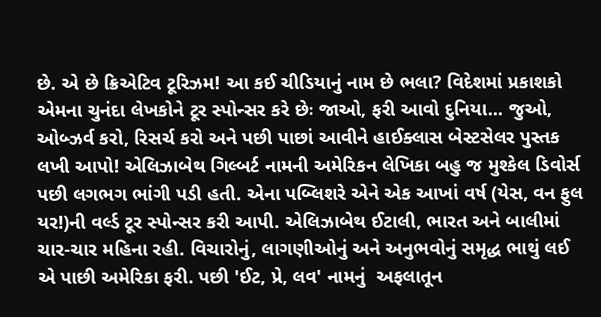છે. એ છે ક્રિએટિવ ટૂરિઝમ! આ કઈ ચીડિયાનું નામ છે ભલા? વિદેશમાં પ્રકાશકો એમના ચુનંદા લેખકોને ટૂર સ્પોન્સર કરે છેઃ જાઓ, ફરી આવો દુનિયા... જુઓ, ઓબ્ઝર્વ કરો, રિસર્ચ કરો અને પછી પાછાં આવીને હાઈક્લાસ બેસ્ટસેલર પુસ્તક લખી આપો! એલિઝાબેથ ગિલ્બર્ટ નામની અમેરિકન લેખિકા બહુ જ મુશ્કેલ ડિવોર્સ પછી લગભગ ભાંગી પડી હતી. એના પબ્લિશરે એને એક આખાં વર્ષ (યેસ, વન ફુલ યર!)ની વર્લ્ડ ટૂર સ્પોન્સર કરી આપી. એલિઝાબેથ ઈટાલી, ભારત અને બાલીમાં ચાર-ચાર મહિના રહી. વિચારોનું, લાગણીઓનું અને અનુભવોનું સમૃદ્ધ ભાથું લઈ એ પાછી અમેરિકા ફરી. પછી 'ઈટ, પ્રે, લવ' નામનું  અફલાતૂન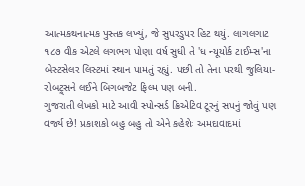આત્મકથનાત્મક પુસ્તક લખ્યું, જે સુપરડુપર હિટ થયું. લાગલગાટ ૧૮૭ વીક એટલે લગભગ પોણા વર્ષ સુધી તે 'ધ ન્યૂયોર્ક ટાઈમ્સ'ના બેસ્ટસેલર લિસ્ટમાં સ્થાન પામતું રહ્યું. પછી તો તેના પરથી જુલિયા-રોબટ્ર્સને લઈને બિગબજેટ ફિલ્મ પણ બની.
ગુજરાતી લેખકો માટે આવી સ્પોન્સર્ડ ક્રિએટિવ ટૂરનું સપનું જોવું પણ વર્જ્ય છે! પ્રકાશકો બહુ બહુ તો એને કહેશેઃ અમદાવાદમાં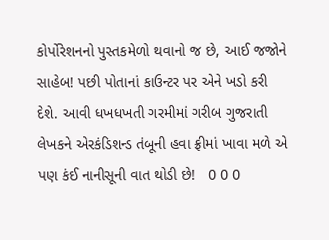કોર્પોરેશનનો પુસ્તકમેળો થવાનો જ છે, આઈ જજોને સાહેબ! પછી પોતાનાં કાઉન્ટર પર એને ખડો કરી દેશે. આવી ધખધખતી ગરમીમાં ગરીબ ગુજરાતી લેખકને એરકંડિશન્ડ તંબૂની હવા ફ્રીમાં ખાવા મળે એ પણ કંઈ નાનીસૂની વાત થોડી છે!   0 0 0